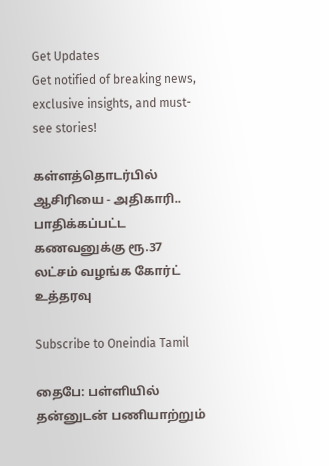Get Updates
Get notified of breaking news, exclusive insights, and must-see stories!

கள்ளத்தொடர்பில் ஆசிரியை - அதிகாரி.. பாதிக்கப்பட்ட கணவனுக்கு ரூ.37 லட்சம் வழங்க கோர்ட் உத்தரவு

Subscribe to Oneindia Tamil

தைபே: பள்ளியில் தன்னுடன் பணியாற்றும்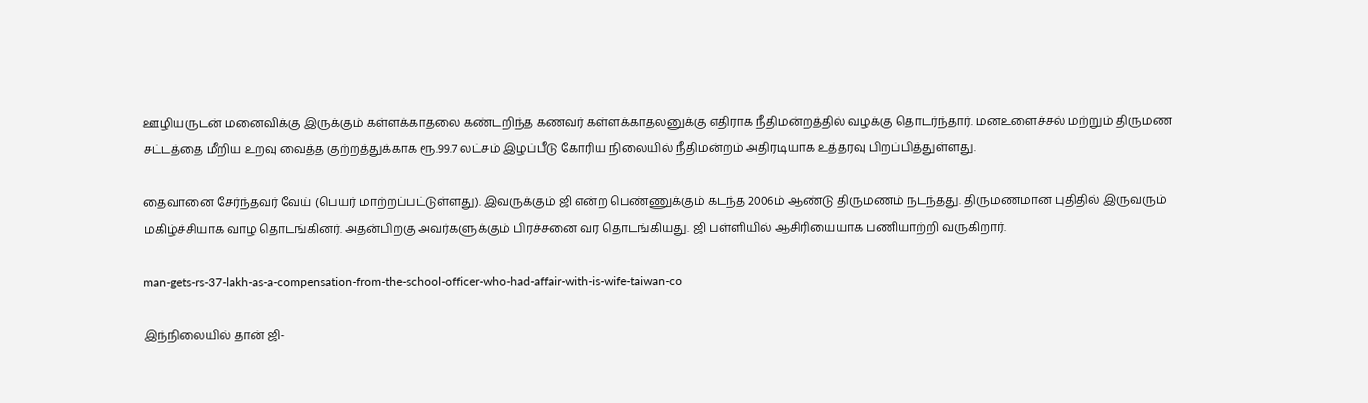ஊழியருடன் மனைவிக்கு இருக்கும் கள்ளக்காதலை கண்டறிந்த கணவர் கள்ளக்காதலனுக்கு எதிராக நீதிமன்றத்தில் வழக்கு தொடர்ந்தார். மனஉளைச்சல் மற்றும் திருமண சட்டத்தை மீறிய உறவு வைத்த குற்றத்துக்காக ரூ.99.7 லட்சம் இழப்பீடு கோரிய நிலையில் நீதிமன்றம் அதிரடியாக உத்தரவு பிறப்பித்துள்ளது.

தைவானை சேர்ந்தவர் வேய் (பெயர் மாற்றப்பட்டுள்ளது). இவருக்கும் ஜி என்ற பெண்ணுக்கும் கடந்த 2006ம் ஆண்டு திருமணம் நடந்தது. திருமணமான புதிதில் இருவரும் மகிழ்ச்சியாக வாழ தொடங்கினர். அதன்பிறகு அவர்களுக்கும் பிரச்சனை வர தொடங்கியது. ஜி பள்ளியில் ஆசிரியையாக பணியாற்றி வருகிறார்.

man-gets-rs-37-lakh-as-a-compensation-from-the-school-officer-who-had-affair-with-is-wife-taiwan-co

இந்நிலையில் தான் ஜி-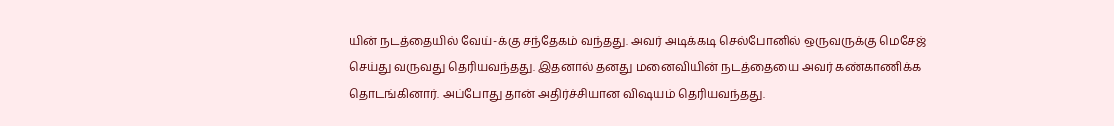யின் நடத்தையில் வேய்-க்கு சந்தேகம் வந்தது. அவர் அடிக்கடி செல்போனில் ஒருவருக்கு மெசேஜ் செய்து வருவது தெரியவந்தது. இதனால் தனது மனைவியின் நடத்தையை அவர் கண்காணிக்க தொடங்கினார். அப்போது தான் அதிர்ச்சியான விஷயம் தெரியவந்தது.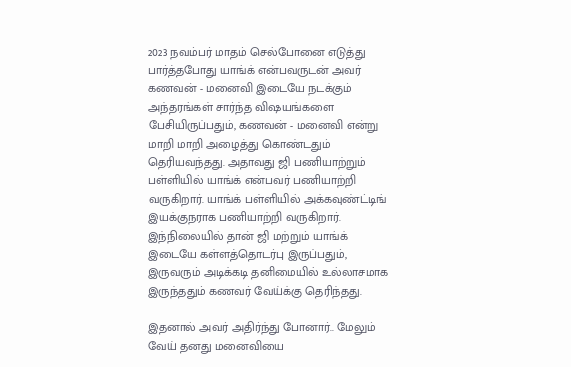2023 நவம்பர் மாதம் செல்போனை எடுத்து பார்த்தபோது யாங்க் என்பவருடன் அவர் கணவன் - மனைவி இடையே நடக்கும் அந்தரங்கள் சார்ந்த விஷயங்களை பேசியிருப்பதும், கணவன் - மனைவி என்று மாறி மாறி அழைத்து கொண்டதும் தெரியவந்தது. அதாவது ஜி பணியாற்றும் பள்ளியில் யாங்க் என்பவர் பணியாற்றி வருகிறார். யாங்க் பள்ளியில் அக்கவுண்ட்டிங் இயக்குநராக பணியாற்றி வருகிறார். இந்நிலையில் தான் ஜி மற்றும் யாங்க் இடையே கள்ளத்தொடர்பு இருப்பதும், இருவரும் அடிக்கடி தனிமையில் உல்லாசமாக இருந்ததும் கணவர் வேய்க்கு தெரிந்தது.

இதனால் அவர் அதிர்ந்து போனார்.. மேலும் வேய் தனது மனைவியை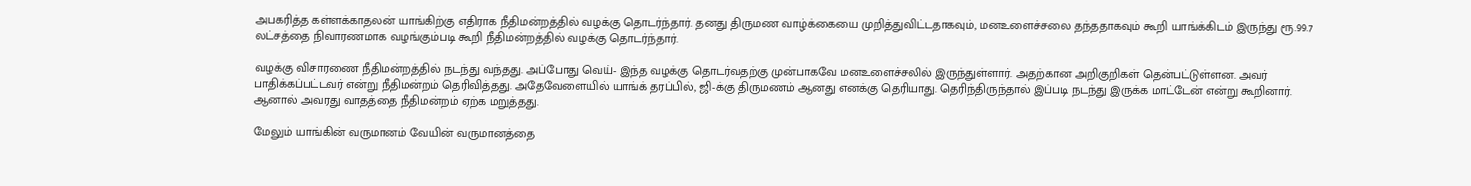அபகரித்த கள்ளக்காதலன் யாங்கிற்கு எதிராக நீதிமன்றத்தில் வழக்கு தொடர்ந்தார். தனது திருமண வாழ்க்கையை முறித்துவிட்டதாகவும், மனஉளைச்சலை தந்ததாகவும் கூறி யாங்க்கிடம் இருந்து ரூ.99.7 லட்சத்தை நிவாரணமாக வழங்கும்படி கூறி நீதிமன்றத்தில் வழக்கு தொடர்ந்தார்.

வழக்கு விசாரணை நீதிமன்றத்தில் நடந்து வந்தது. அப்போது வெய்- இந்த வழக்கு தொடர்வதற்கு முன்பாகவே மனஉளைச்சலில் இருந்துள்ளார். அதற்கான அறிகுறிகள் தென்பட்டுள்ளன. அவர் பாதிக்கப்பட்டவர் என்று நீதிமன்றம் தெரிவித்தது. அதேவேளையில் யாங்க் தரப்பில், ஜி-க்கு திருமணம் ஆனது எனக்கு தெரியாது. தெரிந்திருந்தால் இப்படி நடந்து இருக்க மாட்டேன் என்று கூறினார். ஆனால் அவரது வாதத்தை நீதிமன்றம் ஏற்க மறுத்தது.

மேலும் யாங்கின் வருமானம் வேயின் வருமானத்தை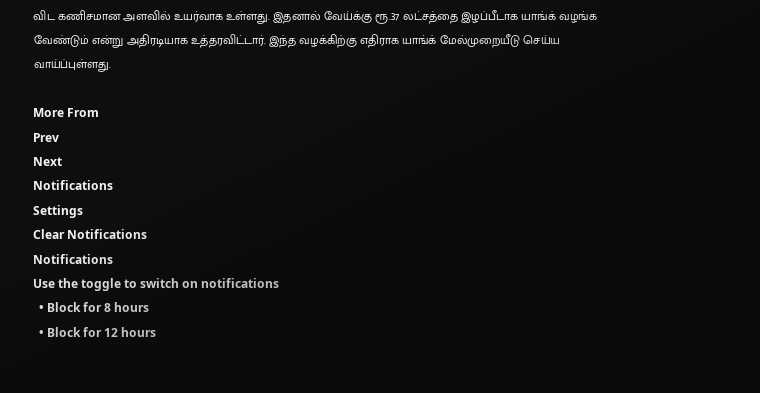விட கணிசமான அளவில் உயர்வாக உள்ளது. இதனால் வேய்க்கு ரூ.37 லட்சத்தை இழப்பீடாக யாங்க் வழங்க வேண்டும் என்று அதிரடியாக உத்தரவிட்டார். இந்த வழக்கிற்கு எதிராக யாங்க் மேல்முறையீடு செய்ய வாய்ப்புள்ளது.

More From
Prev
Next
Notifications
Settings
Clear Notifications
Notifications
Use the toggle to switch on notifications
  • Block for 8 hours
  • Block for 12 hours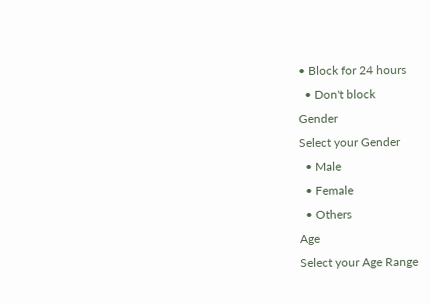• Block for 24 hours
  • Don't block
Gender
Select your Gender
  • Male
  • Female
  • Others
Age
Select your Age Range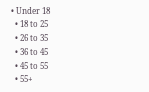• Under 18
  • 18 to 25
  • 26 to 35
  • 36 to 45
  • 45 to 55
  • 55+